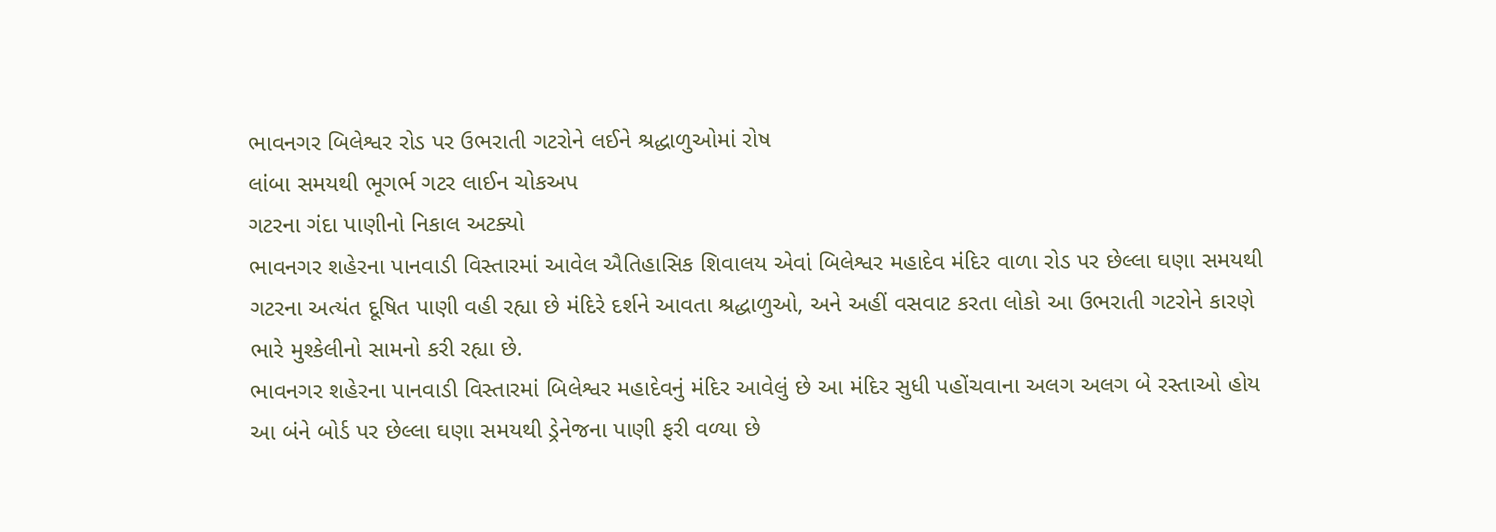ભાવનગર બિલેશ્વર રોડ પર ઉભરાતી ગટરોને લઈને શ્રદ્ધાળુઓમાં રોષ
લાંબા સમયથી ભૂગર્ભ ગટર લાઈન ચોકઅપ
ગટરના ગંદા પાણીનો નિકાલ અટક્યો
ભાવનગર શહેરના પાનવાડી વિસ્તારમાં આવેલ ઐતિહાસિક શિવાલય એવાં બિલેશ્વર મહાદેવ મંદિર વાળા રોડ પર છેલ્લા ઘણા સમયથી ગટરના અત્યંત દૂષિત પાણી વહી રહ્યા છે મંદિરે દર્શને આવતા શ્રદ્ધાળુઓ, અને અહીં વસવાટ કરતા લોકો આ ઉભરાતી ગટરોને કારણે ભારે મુશ્કેલીનો સામનો કરી રહ્યા છે.
ભાવનગર શહેરના પાનવાડી વિસ્તારમાં બિલેશ્વર મહાદેવનું મંદિર આવેલું છે આ મંદિર સુધી પહોંચવાના અલગ અલગ બે રસ્તાઓ હોય આ બંને બોર્ડ પર છેલ્લા ઘણા સમયથી ડ્રેનેજના પાણી ફરી વળ્યા છે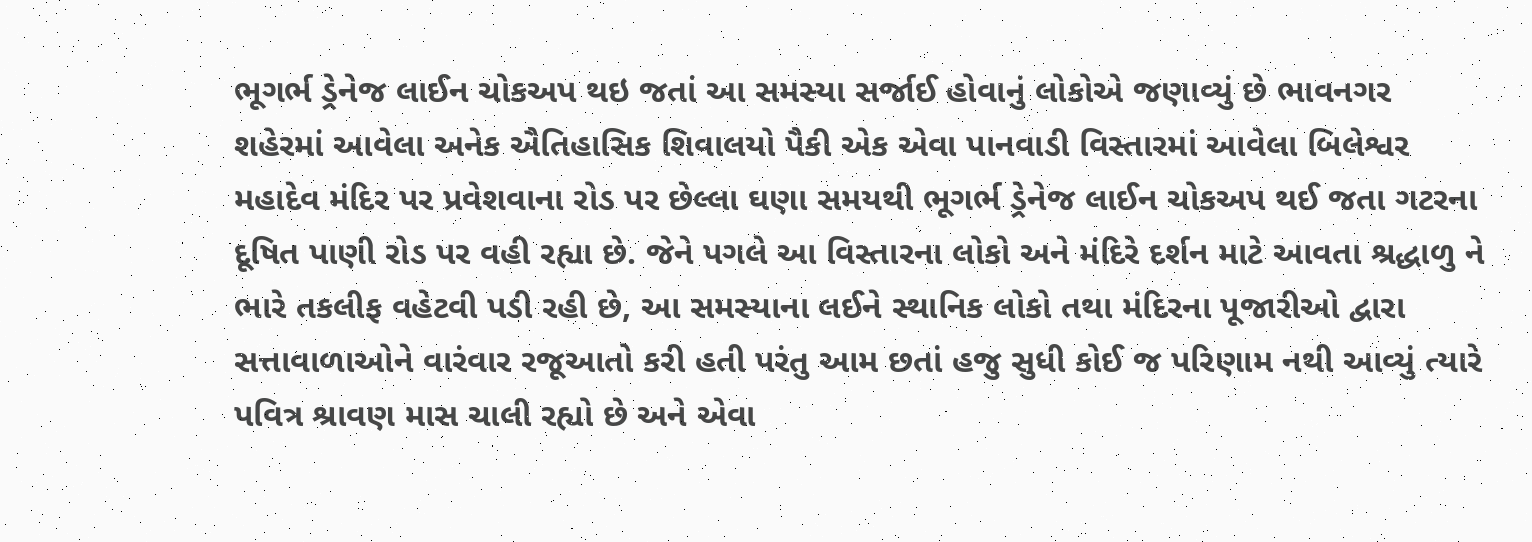ભૂગર્ભ ડ્રેનેજ લાઈન ચોકઅપ થઇ જતાં આ સમસ્યા સર્જાઈ હોવાનું લોકોએ જણાવ્યું છે ભાવનગર શહેરમાં આવેલા અનેક ઐતિહાસિક શિવાલયો પૈકી એક એવા પાનવાડી વિસ્તારમાં આવેલા બિલેશ્વર મહાદેવ મંદિર પર પ્રવેશવાના રોડ પર છેલ્લા ઘણા સમયથી ભૂગર્ભ ડ્રેનેજ લાઈન ચોકઅપ થઈ જતા ગટરના દૂષિત પાણી રોડ પર વહી રહ્યા છે. જેને પગલે આ વિસ્તારના લોકો અને મંદિરે દર્શન માટે આવતા શ્રદ્ધાળુ ને ભારે તકલીફ વહેટવી પડી રહી છે, આ સમસ્યાના લઈને સ્થાનિક લોકો તથા મંદિરના પૂજારીઓ દ્વારા સત્તાવાળાઓને વારંવાર રજૂઆતો કરી હતી પરંતુ આમ છતાં હજુ સુધી કોઈ જ પરિણામ નથી આવ્યું ત્યારે પવિત્ર શ્રાવણ માસ ચાલી રહ્યો છે અને એવા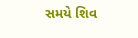સમયે શિવ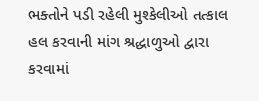ભક્તોને પડી રહેલી મુશ્કેલીઓ તત્કાલ હલ કરવાની માંગ શ્રદ્ધાળુઓ દ્વારા કરવામાં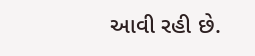આવી રહી છે.